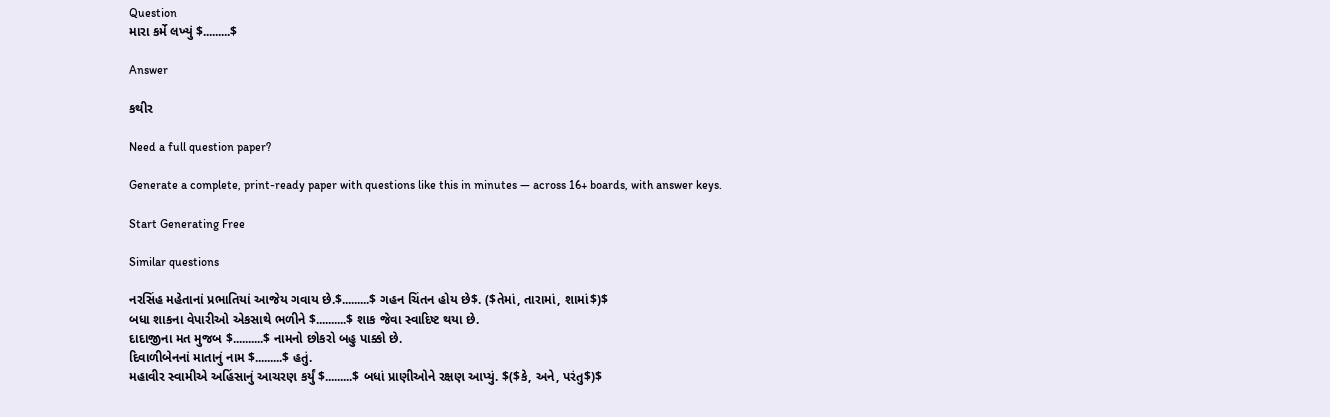Question
મારા કર્મે લખ્યું $.........$

Answer

કથીર

Need a full question paper?

Generate a complete, print-ready paper with questions like this in minutes — across 16+ boards, with answer keys.

Start Generating Free

Similar questions

નરસિંહ મહેતાનાં પ્રભાતિયાં આજેય ગવાય છે.$.........$ ગહન ચિંતન હોય છે$. ($તેમાં, તારામાં, શામાં$)$
બધા શાકના વેપારીઓ એકસાથે ભળીને $..........$ શાક જેવા સ્વાદિષ્ટ થયા છે.
દાદાજીના મત મુજબ $..........$ નામનો છોકરો બહુ પાક્કો છે.
દિવાળીબેનનાં માતાનું નામ $.........$ હતું.
મહાવીર સ્વામીએ અહિંસાનું આચરણ કર્યું $.........$ બધાં પ્રાણીઓને રક્ષણ આપ્યું. $($કે, અને, પરંતુ$)$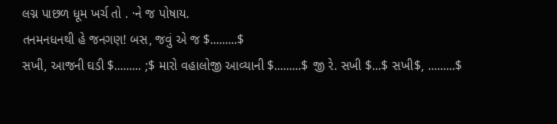લગ્ન પાછળ ધૂમ ખર્ચ તો . ·ને જ પોષાય.
તનમનધનથી હે જનગણ! બસ, જવું એ જ $.........$
સખી, આજની ઘડી $......... ;$ મારો વહાલોજી આવ્યાની $.........$ જી રે. સખી $...$ સખી$, .........$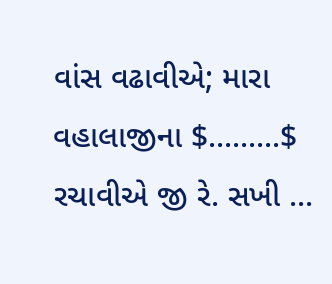વાંસ વઢાવીએ; મારા વહાલાજીના $.........$ રચાવીએ જી રે. સખી ...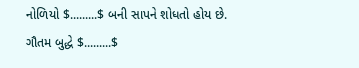નોળિયો $.........$ બની સાપને શોધતો હોય છે.
ગૌતમ બુદ્ધે $.........$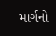માર્ગનો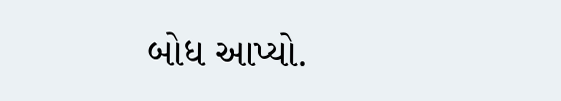બોધ આપ્યો.